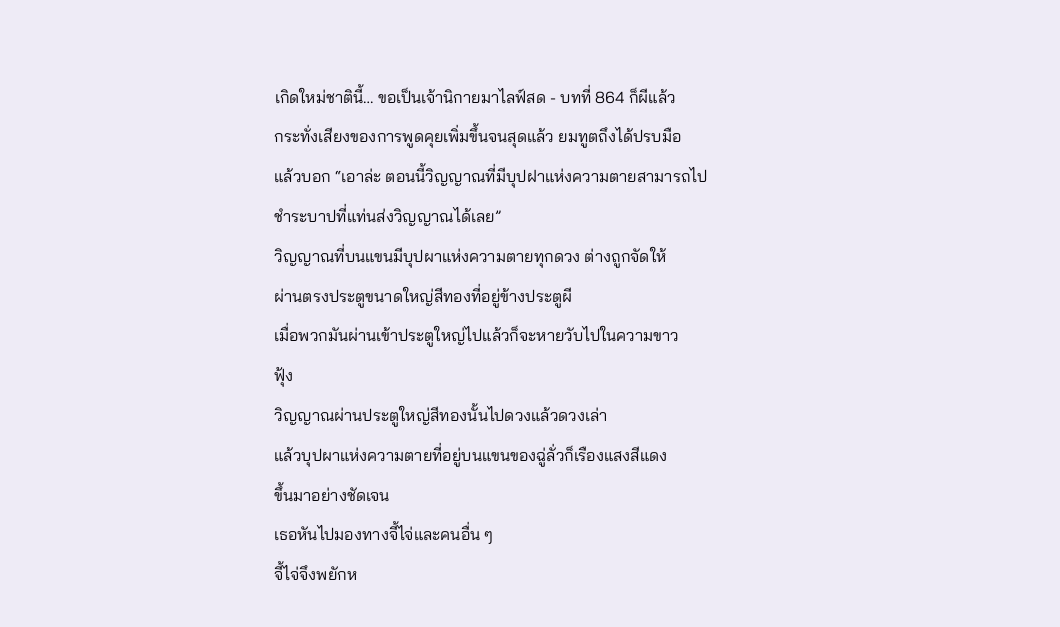เกิดใหม่ชาตินี้… ขอเป็นเจ้านิกายมาไลฟ์สด - บทที่ 864 ก็ผีแล้ว
กระทั่งเสียงของการพูดคุยเพิ่มขึ้นจนสุดแล้ว ยมทูตถึงได้ปรบมือ
แล้วบอก “เอาล่ะ ตอนนี้วิญญาณที่มีบุปฝาแห่งความตายสามารถไป
ชำระบาปที่แท่นส่งวิญญาณได้เลย”
วิญญาณที่บนแขนมีบุปผาแห่งความตายทุกดวง ต่างถูกจัดให้
ผ่านตรงประตูขนาดใหญ่สีทองที่อยู่ข้างประตูผี
เมื่อพวกมันผ่านเข้าประตูใหญ่ไปแล้วก็จะหายวับไปในความขาว
ฟุ้ง
วิญญาณผ่านประตูใหญ่สีทองนั้นไปดวงแล้วดวงเล่า
แล้วบุปผาแห่งความตายที่อยู่บนแขนของฉู่ลั่วก็เรืองแสงสีแดง
ขึ้นมาอย่างชัดเจน
เธอหันไปมองทางจี้ไจ่และคนอื่น ๆ
จี้ไจ่จึงพยักห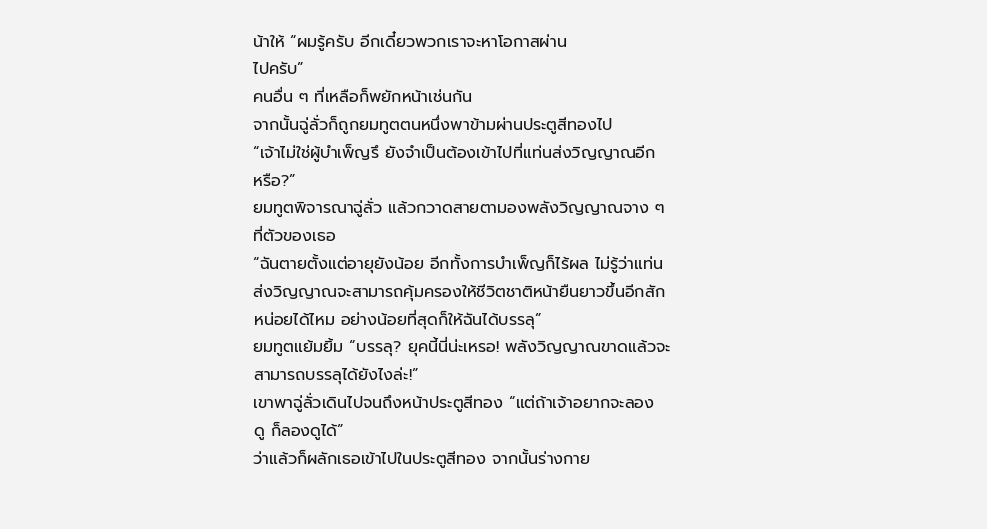น้าให้ “ผมรู้ครับ อีกเดี๋ยวพวกเราจะหาโอกาสผ่าน
ไปครับ”
คนอื่น ๆ ที่เหลือก็พยักหน้าเช่นกัน
จากนั้นฉู่ลั่วก็ถูกยมทูตตนหนึ่งพาข้ามผ่านประตูสีทองไป
“เจ้าไม่ใช่ผู้บำเพ็ญรึ ยังจำเป็นต้องเข้าไปที่แท่นส่งวิญญาณอีก
หรือ?”
ยมทูตพิจารณาฉู่ลั่ว แล้วกวาดสายตามองพลังวิญญาณจาง ๆ
ที่ตัวของเธอ
“ฉันตายตั้งแต่อายุยังน้อย อีกทั้งการบำเพ็ญก็ไร้ผล ไม่รู้ว่าแท่น
ส่งวิญญาณจะสามารถคุ้มครองให้ชีวิตชาติหน้ายืนยาวขึ้นอีกสัก
หน่อยได้ไหม อย่างน้อยที่สุดก็ให้ฉันได้บรรลุ”
ยมทูตแย้มยิ้ม “บรรลุ? ยุคนี้นี่น่ะเหรอ! พลังวิญญาณขาดแล้วจะ
สามารถบรรลุได้ยังไงล่ะ!”
เขาพาฉู่ลั่วเดินไปจนถึงหน้าประตูสีทอง “แต่ถ้าเจ้าอยากจะลอง
ดู ก็ลองดูได้”
ว่าแล้วก็ผลักเธอเข้าไปในประตูสีทอง จากนั้นร่างกาย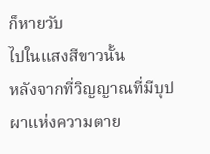ก็หายวับ
ไปในแสงสีขาวนั้น
หลังจากที่วิญญาณที่มีบุปผาแห่งความตาย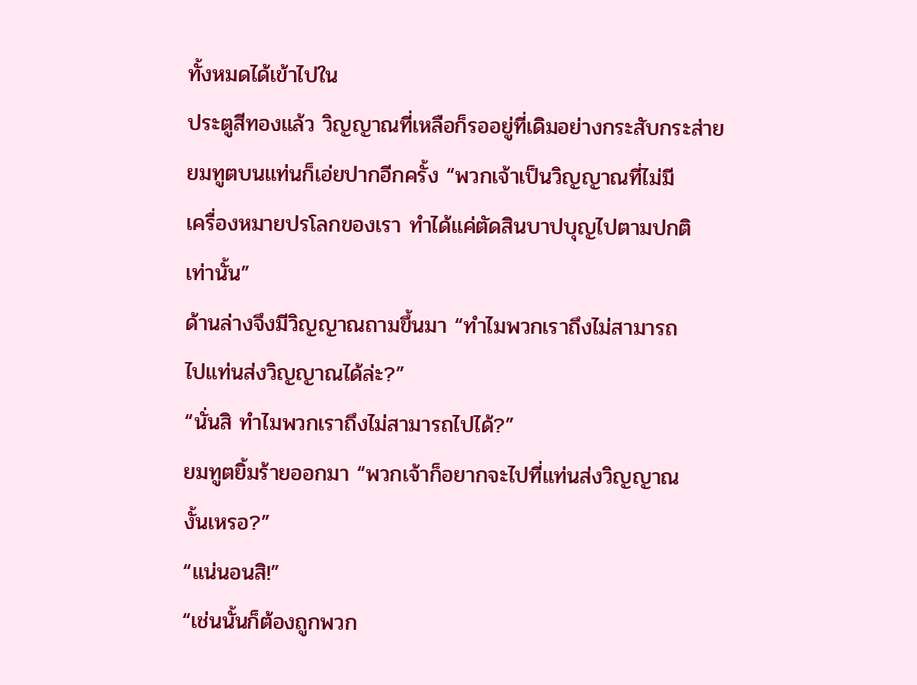ทั้งหมดได้เข้าไปใน
ประตูสีทองแล้ว วิญญาณที่เหลือก็รออยู่ที่เดิมอย่างกระสับกระส่าย
ยมทูตบนแท่นก็เอ่ยปากอีกครั้ง “พวกเจ้าเป็นวิญญาณที่ไม่มี
เครื่องหมายปรโลกของเรา ทำได้แค่ตัดสินบาปบุญไปตามปกติ
เท่านั้น”
ด้านล่างจึงมีวิญญาณถามขึ้นมา “ทำไมพวกเราถึงไม่สามารถ
ไปแท่นส่งวิญญาณได้ล่ะ?”
“นั่นสิ ทำไมพวกเราถึงไม่สามารถไปได้?”
ยมทูตยิ้มร้ายออกมา “พวกเจ้าก็อยากจะไปที่แท่นส่งวิญญาณ
งั้นเหรอ?”
“แน่นอนสิ!”
“เช่นนั้นก็ต้องถูกพวก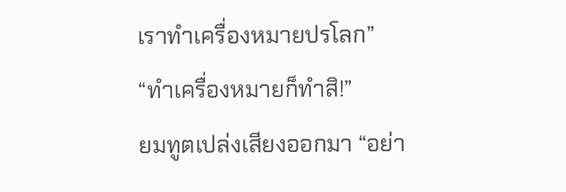เราทำเครื่องหมายปรโลก”
“ทำเครื่องหมายก็ทำสิ!”
ยมทูตเปล่งเสียงออกมา “อย่า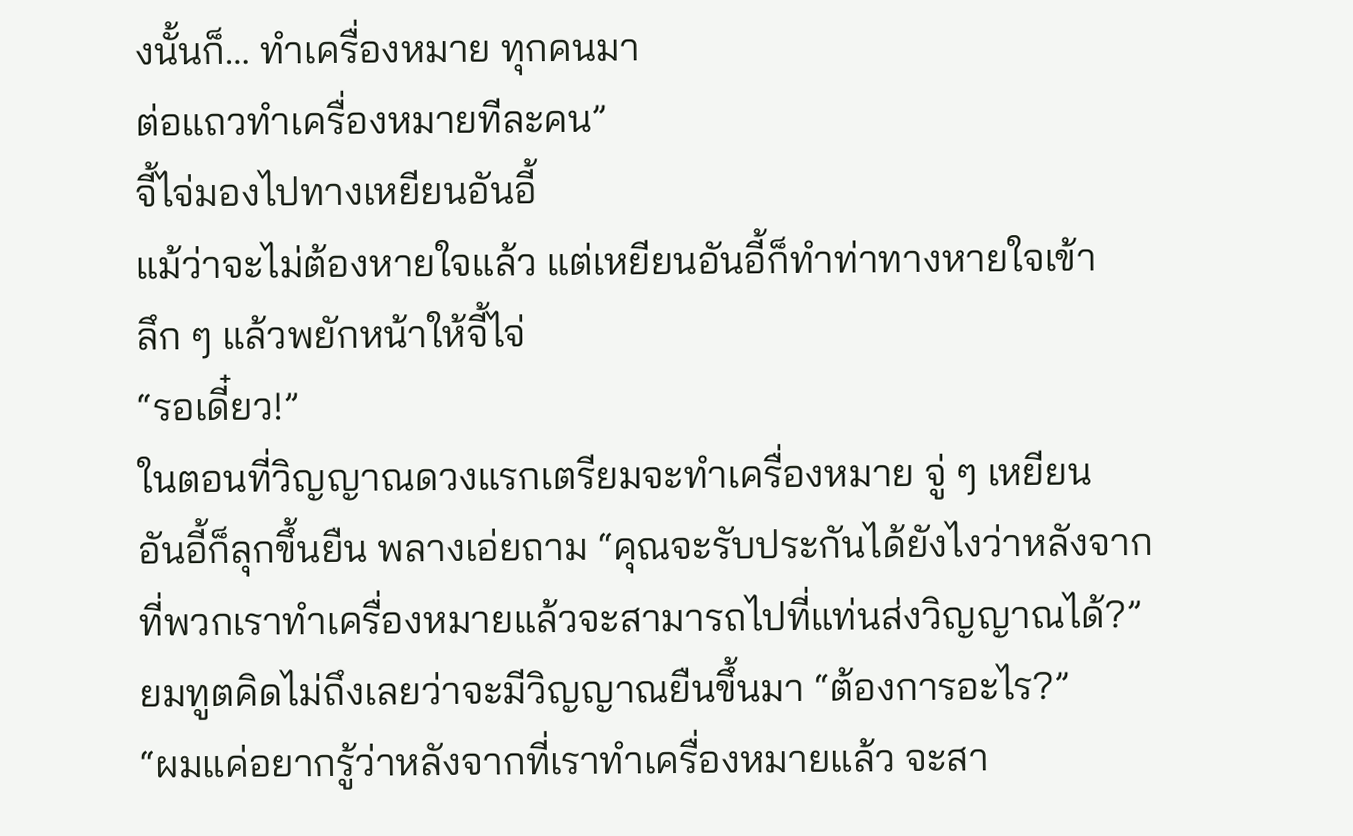งนั้นก็… ทำเครื่องหมาย ทุกคนมา
ต่อแถวทำเครื่องหมายทีละคน”
จี้ไจ่มองไปทางเหยียนอันอี้
แม้ว่าจะไม่ต้องหายใจแล้ว แต่เหยียนอันอี้ก็ทำท่าทางหายใจเข้า
ลึก ๆ แล้วพยักหน้าให้จี้ไจ่
“รอเดี๋ยว!”
ในตอนที่วิญญาณดวงแรกเตรียมจะทำเครื่องหมาย จู่ ๆ เหยียน
อันอี้ก็ลุกขึ้นยืน พลางเอ่ยถาม “คุณจะรับประกันได้ยังไงว่าหลังจาก
ที่พวกเราทำเครื่องหมายแล้วจะสามารถไปที่แท่นส่งวิญญาณได้?”
ยมทูตคิดไม่ถึงเลยว่าจะมีวิญญาณยืนขึ้นมา “ต้องการอะไร?”
“ผมแค่อยากรู้ว่าหลังจากที่เราทำเครื่องหมายแล้ว จะสา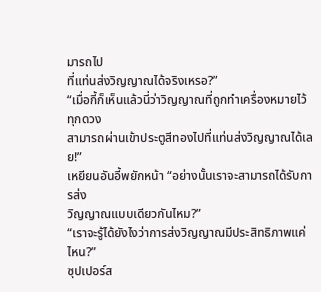มารถไป
ที่แท่นส่งวิญญาณได้จริงเหรอ?”
“เมื่อกี้ก็เห็นแล้วนี่ว่าวิญญาณที่ถูกทำเครื่องหมายไว้ทุกดวง
สามารถผ่านเข้าประตูสีทองไปที่แท่นส่งวิญญาณได้เลย!”
เหยียนอันอี้พยักหน้า “อย่างนั้นเราจะสามารถได้รับการส่ง
วิญญาณแบบเดียวกันไหม?”
“เราจะรู้ได้ยังไงว่าการส่งวิญญาณมีประสิทธิภาพแค่ไหน?”
ซุปเปอร์ส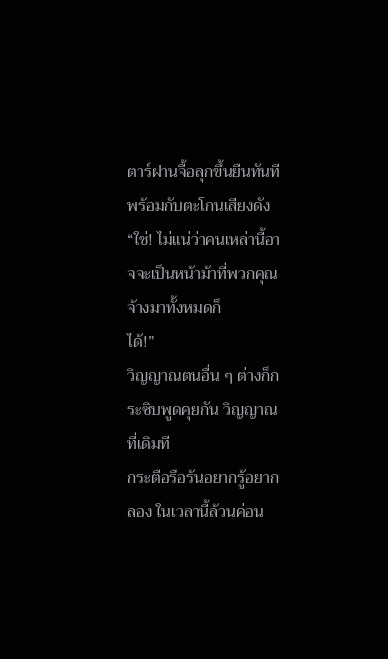ตาร์ฝานจื้อลุกขึ้นยืนทันที พร้อมกับตะโกนเสียงดัง
“ใช่! ไม่แน่ว่าคนเหล่านี้อาจจะเป็นหน้าม้าที่พวกคุณจ้างมาทั้งหมดก็
ได้!”
วิญญาณตนอื่น ๆ ต่างก็กระซิบพูดคุยกัน วิญญาณที่เดิมที
กระตือรือร้นอยากรู้อยากลอง ในเวลานี้ล้วนค่อน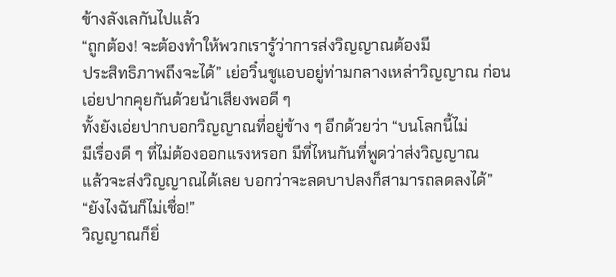ข้างลังเลกันไปแล้ว
“ถูกต้อง! จะต้องทำให้พวกเรารู้ว่าการส่งวิญญาณต้องมี
ประสิทธิภาพถึงจะได้” เย่อวิ๋นชูแอบอยู่ท่ามกลางเหล่าวิญญาณ ก่อน
เอ่ยปากคุยกันด้วยน้าเสียงพอดี ๆ
ทั้งยังเอ่ยปากบอกวิญญาณที่อยู่ข้าง ๆ อีกด้วยว่า “บนโลกนี้ไม่
มีเรื่องดี ๆ ที่ไม่ต้องออกแรงหรอก มีที่ไหนกันที่พูดว่าส่งวิญญาณ
แล้วจะส่งวิญญาณได้เลย บอกว่าจะลดบาปลงก็สามารถลดลงได้”
“ยังไงฉันก็ไม่เชื่อ!”
วิญญาณก็ยิ่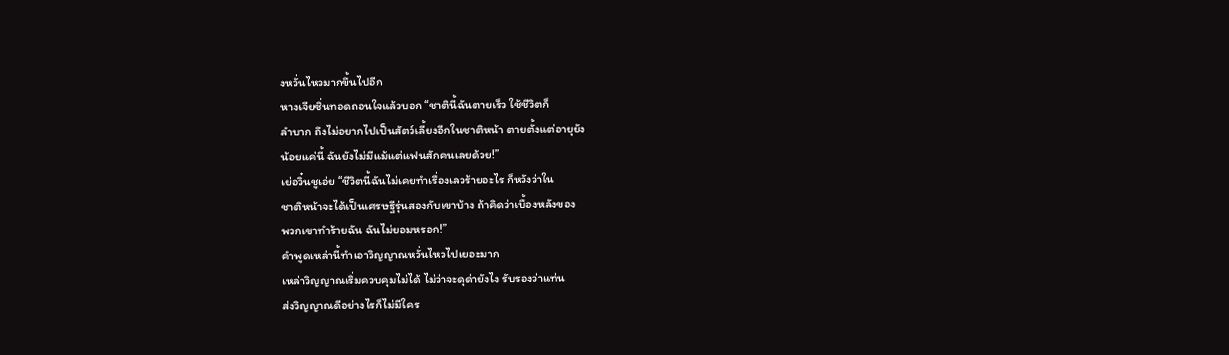งหวั่นไหวมากขึ้นไปอีก
หางเจียซิ่นทอดถอนใจแล้วบอก “ชาตินี้ฉันตายเร็ว ใช้ชีวิตก็
ลำบาก ถึงไม่อยากไปเป็นสัตว์เลี้ยงอีกในชาติหน้า ตายตั้งแต่อายุยัง
น้อยแค่นี้ ฉันยังไม่มีแม้แต่แฟนสักคนเลยด้วย!”
เย่อวิ๋นชูเอ่ย “ชีวิตนี้ฉันไม่เคยทำเรื่องเลวร้ายอะไร ก็หวังว่าใน
ชาติหน้าจะได้เป็นเศรษฐีรุ่นสองกับเขาบ้าง ถ้าคิดว่าเบื้องหลังของ
พวกเขาทำร้ายฉัน ฉันไม่ยอมหรอก!”
คำพูดเหล่านี้ทำเอาวิญญาณหวั่นไหวไปเยอะมาก
เหล่าวิญญาณเริ่มควบคุมไม่ได้ ไม่ว่าจะดุด่ายังไง รับรองว่าแท่น
ส่งวิญญาณดีอย่างไรก็ไม่มีใคร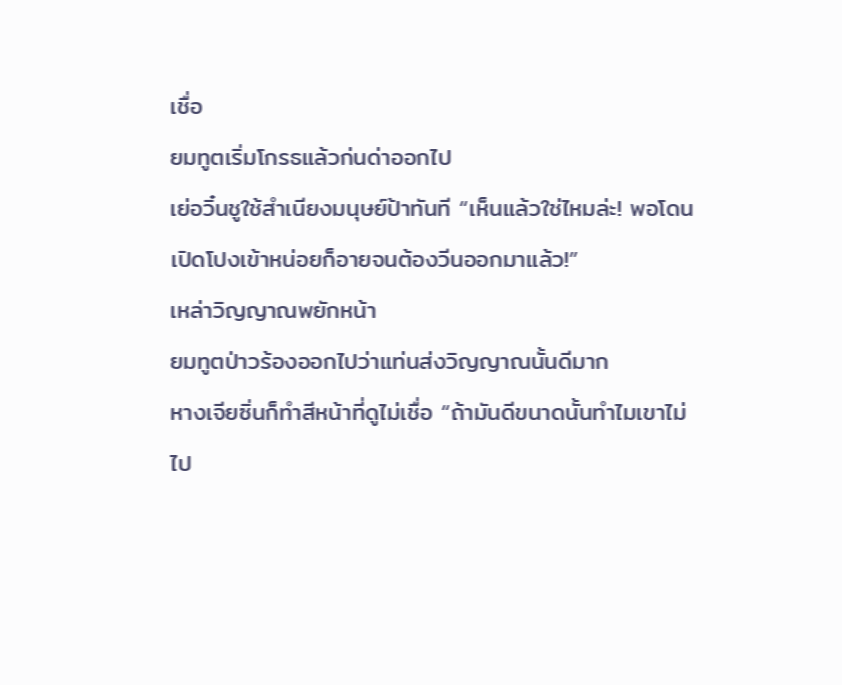เชื่อ
ยมทูตเริ่มโกรธแล้วก่นด่าออกไป
เย่อวิ๋นชูใช้สำเนียงมนุษย์ป้าทันที “เห็นแล้วใช่ไหมล่ะ! พอโดน
เปิดโปงเข้าหน่อยก็อายจนต้องวีนออกมาแล้ว!”
เหล่าวิญญาณพยักหน้า
ยมทูตป่าวร้องออกไปว่าแท่นส่งวิญญาณนั้นดีมาก
หางเจียซิ่นก็ทำสีหน้าที่ดูไม่เชื่อ “ถ้ามันดีขนาดนั้นทำไมเขาไม่
ไป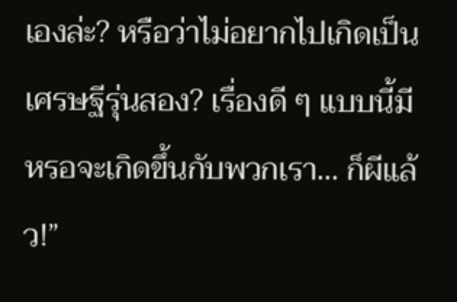เองล่ะ? หรือว่าไม่อยากไปเกิดเป็นเศรษฐีรุ่นสอง? เรื่องดี ๆ แบบนี้มี
หรอจะเกิดขึ้นกับพวกเรา… ก็ผีแล้ว!”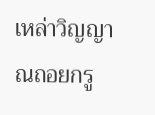เหล่าวิญญาณถอยกรู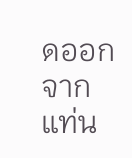ดออกจากแท่น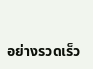อย่างรวดเร็ว